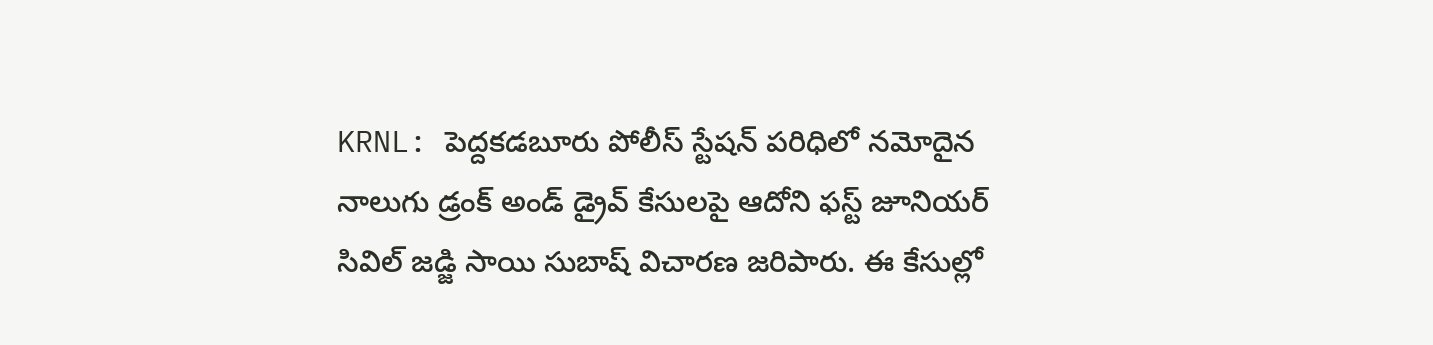KRNL: పెద్దకడబూరు పోలీస్ స్టేషన్ పరిధిలో నమోదైన నాలుగు డ్రంక్ అండ్ డ్రైవ్ కేసులపై ఆదోని ఫస్ట్ జూనియర్ సివిల్ జడ్జి సాయి సుబాష్ విచారణ జరిపారు. ఈ కేసుల్లో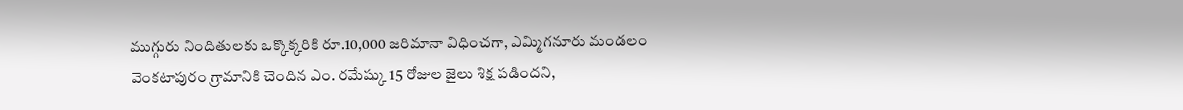ముగ్గురు నిందితులకు ఒక్కొక్కరికి రూ.10,000 జరిమానా విధించగా, ఎమ్మిగనూరు మండలం వెంకటాపురం గ్రామానికి చెందిన ఎం. రమేష్కు 15 రోజుల జైలు శిక్ష పడిందని,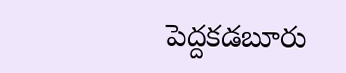పెద్దకడబూరు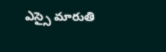ఎస్సై మారుతి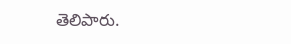తెలిపారు.